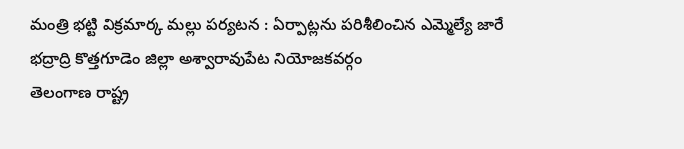మంత్రి భట్టి విక్రమార్క మల్లు పర్యటన : ఏర్పాట్లను పరిశీలించిన ఎమ్మెల్యే జారే
భద్రాద్రి కొత్తగూడెం జిల్లా అశ్వారావుపేట నియోజకవర్గం
తెలంగాణ రాష్ట్ర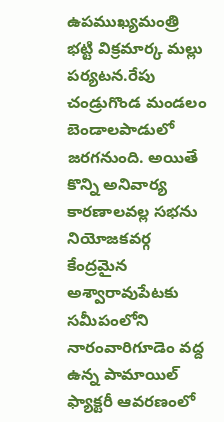ఉపముఖ్యమంత్రి
భట్టి విక్రమార్క మల్లు పర్యటన.రేపు చండ్రుగొండ మండలం బెండాలపాడులో జరగనుంది. అయితే కొన్ని అనివార్య కారణాలవల్ల సభను నియోజకవర్గ కేంద్రమైన అశ్వారావుపేటకు సమీపంలోని నారంవారిగూడెం వద్ద ఉన్న పామాయిల్ ఫ్యాక్టరీ ఆవరణంలో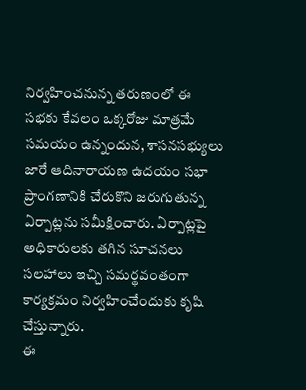నిర్వహించనున్న తరుణంలో ఈ సభకు కేవలం ఒక్కరోజు మాత్రమే సమయం ఉన్నందున, శాసనసభ్యులు
జారే ఆదినారాయణ ఉదయం సభా ప్రాంగణానికి చేరుకొని జరుగుతున్న ఏర్పాట్లను సమీక్షించారు. ఏర్పాట్లపై అధికారులకు తగిన సూచనలు సలహాలు ఇచ్చి సమర్థవంతంగా కార్యక్రమం నిర్వహించేందుకు కృషి చేస్తున్నారు.
ఈ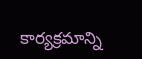కార్యక్రమాన్ని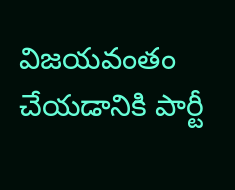విజయవంతం చేయడానికి పార్టీ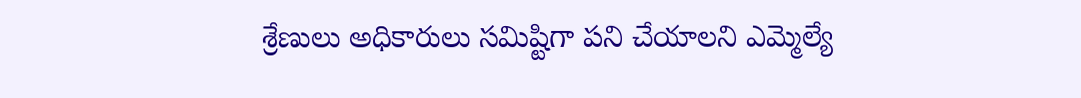శ్రేణులు అధికారులు సమిష్టిగా పని చేయాలని ఎమ్మెల్యే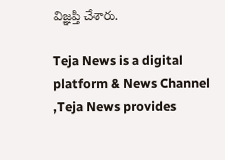విజ్ఞప్తి చేశారు.

Teja News is a digital platform & News Channel ,Teja News provides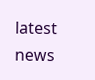latest news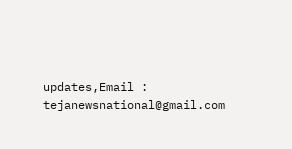updates,Email : tejanewsnational@gmail.com